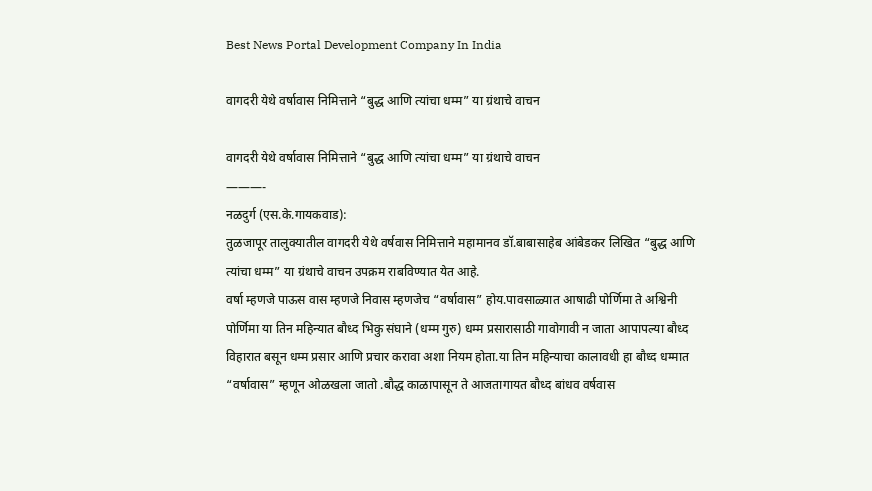Best News Portal Development Company In India

वागदरी येथे वर्षावास निमित्ताने “बुद्ध आणि त्यांचा धम्म” या ग्रंथाचे वाचन

वागदरी येथे वर्षावास निमित्ताने “बुद्ध आणि त्यांचा धम्म” या ग्रंथाचे वाचन
———-
नळदुर्ग (एस.के.गायकवाड):
तुळजापूर तालुक्यातील वागदरी येथे वर्षवास निमित्ताने महामानव डॉ.बाबासाहेब आंबेडकर लिखित “बुद्ध आणि त्यांचा धम्म” या ग्रंथाचे वाचन उपक्रम राबविण्यात येत आहे.
वर्षा म्हणजे पाऊस वास म्हणजे निवास म्हणजेच “वर्षावास” होय.पावसाळ्यात आषाढी पोर्णिमा ते अश्विनी पोर्णिमा या तिन महिन्यात बौध्द भिकु संघाने (धम्म गुरु) धम्म प्रसारासाठी गावोगावी न जाता आपापल्या बौध्द विहारात बसून धम्म प्रसार आणि प्रचार करावा अशा नियम होता.या तिन महिन्याचा कालावधी हा बौध्द धम्मात “वर्षावास” म्हणून ओळखला जातो .बौद्ध काळापासून ते आजतागायत बौध्द बांधव वर्षवास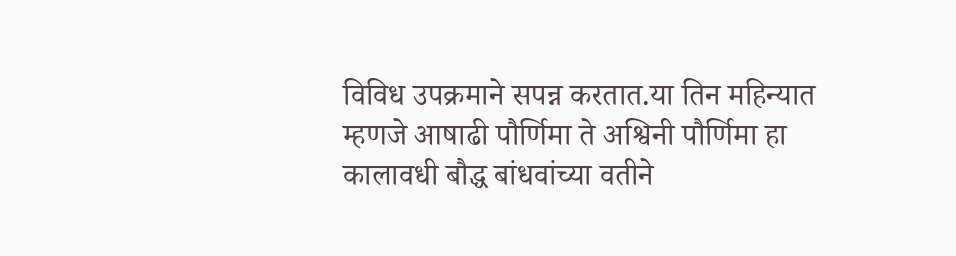विविध उपक्रमाने सपन्न करतात.या तिन महिन्यात म्हणजे आषाढी पौर्णिमा ते अश्विनी पौर्णिमा हा कालावधी बौद्ध बांधवांच्या वतीने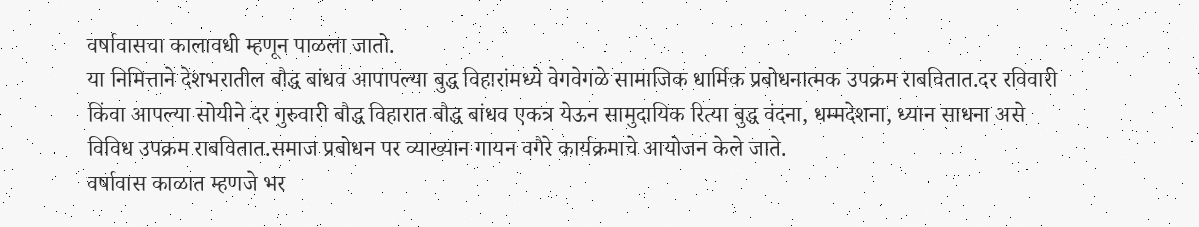वर्षावासचा कालावधी म्हणून पाळला जातो.
या निमित्ताने देशभरातील बौद्ध बांधव आपापल्या बुद्ध विहारांमध्ये वेगवेगळे सामाजिक धार्मिक प्रबोधनात्मक उपक्रम राबवितात.दर रविवारी किंवा आपल्या सोयीने दर गुरुवारी बौद्ध विहारात बौद्ध बांधव एकत्र येऊन सामुदायिक रित्या बुद्ध वंदना, धम्मदेशना, ध्यान साधना असे विविध उपक्रम राबवितात.समाज प्रबोधन पर व्याख्यान गायन वगैरे कार्यक्रमाचे आयोजन केले जाते.
वर्षावास काळात म्हणजे भर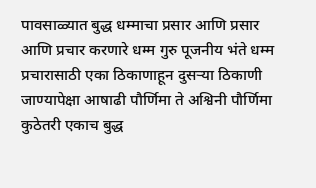पावसाळ्यात बुद्ध धम्माचा प्रसार आणि प्रसार आणि प्रचार करणारे धम्म गुरु पूजनीय भंते धम्म प्रचारासाठी एका ठिकाणाहून दुसऱ्या ठिकाणी जाण्यापेक्षा आषाढी पौर्णिमा ते अश्विनी पौर्णिमा कुठेतरी एकाच बुद्ध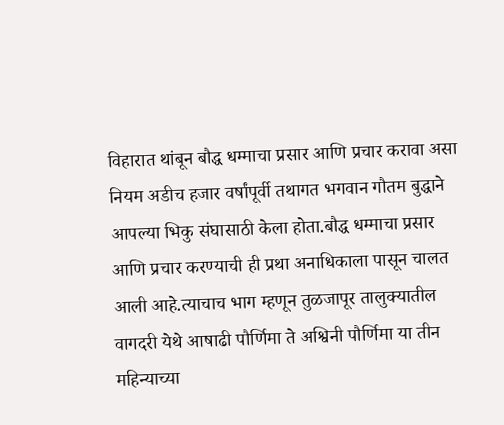विहारात थांबून बौद्ध धम्माचा प्रसार आणि प्रचार करावा असा नियम अडीच हजार वर्षांपूर्वी तथागत भगवान गौतम बुद्धाने आपल्या भिकु संघासाठी केला होता.बौद्ध धम्माचा प्रसार आणि प्रचार करण्याची ही प्रथा अनाधिकाला पासून चालत आली आहे.त्याचाच भाग म्हणून तुळजापूर तालुक्यातील वागदरी येथे आषाढी पौर्णिमा ते अश्विनी पौर्णिमा या तीन महिन्याच्या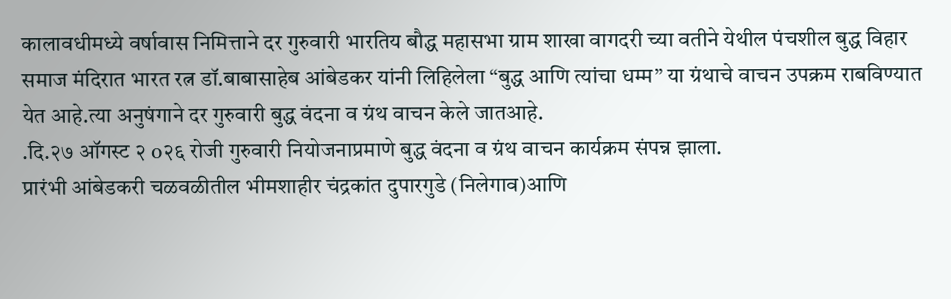कालावधीमध्ये वर्षावास निमित्ताने दर गुरुवारी भारतिय बौद्ध महासभा ग्राम शाखा वागदरी च्या वतीने येथील पंचशील बुद्ध विहार समाज मंदिरात भारत रत्न डॉ.बाबासाहेब आंबेडकर यांनी लिहिलेला “बुद्ध आणि त्यांचा धम्म” या ग्रंथाचे वाचन उपक्रम राबविण्यात येत आहे.त्या अनुषंगाने दर गुरुवारी बुद्ध वंदना व ग्रंथ वाचन केले जातआहे.
.दि.२७ ऑगस्ट २ o२६ रोजी गुरुवारी नियोजनाप्रमाणे बुद्ध वंदना व ग्रंथ वाचन कार्यक्रम संपन्न झाला.
प्रारंभी आंबेडकरी चळवळीतील भीमशाहीर चंद्रकांत दुपारगुडे (निलेगाव)आणि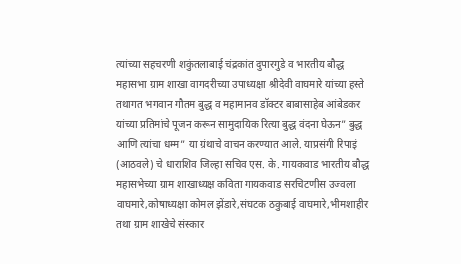त्यांच्या सहचरणी शकुंतलाबाई चंद्रकांत दुपारगुडे व भारतीय बौद्ध महासभा ग्राम शाखा वागदरीच्या उपाध्यक्षा श्रीदेवी वाघमारे यांच्या हस्ते तथागत भगवान गौतम बुद्ध व महामानव डॉक्टर बाबासाहेब आंबेडकर यांच्या प्रतिमांचे पूजन करून सामुदायिक रित्या बुद्ध वंदना घेऊन” बुद्ध आणि त्यांचा धम्म” या ग्रंथाचे वाचन करण्यात आले. याप्रसंगी रिपाइं (आठवले) चे धाराशिव जिल्हा सचिव एस. के. गायकवाड भारतीय बौद्ध महासभेच्या ग्राम शाखाध्यक्ष कविता गायकवाड सरचिटणीस उज्वला वाघमारे,कोषाध्यक्षा कोमल झेंडारे,संघटक ठकुबाई वाघमारे,भीमशाहीर तथा ग्राम शाखेचे संस्कार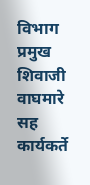विभाग प्रमुख शिवाजी वाघमारे सह कार्यकर्ते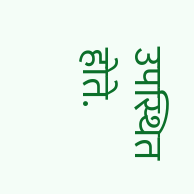उपस्थित होते.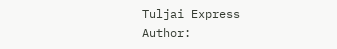Tuljai Express
Author: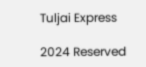Tuljai Express

2024 Reserved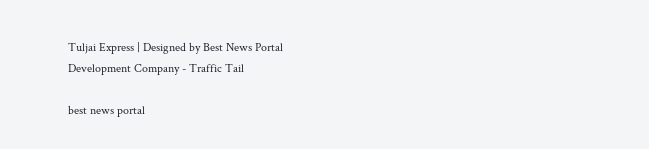Tuljai Express | Designed by Best News Portal Development Company - Traffic Tail

best news portal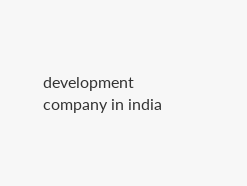development company in india